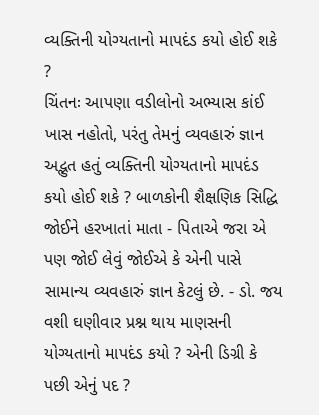વ્યક્તિની યોગ્યતાનો માપદંડ કયો હોઈ શકે ?
ચિંતનઃ આપણા વડીલોનો અભ્યાસ કાંઈ ખાસ નહોતો, પરંતુ તેમનું વ્યવહારું જ્ઞાન અદ્ભુત હતું વ્યક્તિની યોગ્યતાનો માપદંડ કયો હોઈ શકે ? બાળકોની શૈક્ષણિક સિદ્ધિ જોઈને હરખાતાં માતા - પિતાએ જરા એ પણ જોઈ લેવું જોઈએ કે એની પાસે સામાન્ય વ્યવહારું જ્ઞાન કેટલું છે. - ડો. જય વશી ઘણીવાર પ્રશ્ન થાય માણસની યોગ્યતાનો માપદંડ કયો ? એની ડિગ્રી કે પછી એનું પદ ?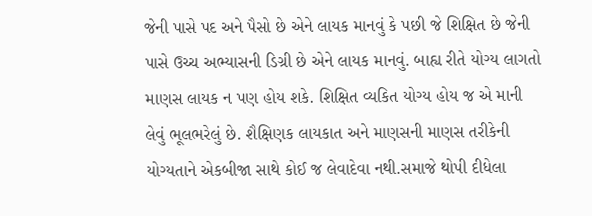જેની પાસે પદ અને પૈસો છે એને લાયક માનવું કે પછી જે શિક્ષિત છે જેની પાસે ઉચ્ચ અભ્યાસની ડિગ્રી છે એને લાયક માનવું. બાહ્ય રીતે યોગ્ય લાગતો માણસ લાયક ન પણ હોય શકે. શિક્ષિત વ્યકિત યોગ્ય હોય જ એ માની લેવું ભૂલભરેલું છે. શૈક્ષિણક લાયકાત અને માણસની માણસ તરીકેની યોગ્યતાને એકબીજા સાથે કોઈ જ લેવાદેવા નથી.સમાજે થોપી દીધેલા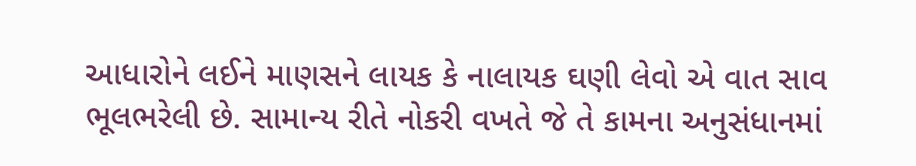આધારોને લઈને માણસને લાયક કે નાલાયક ઘણી લેવો એ વાત સાવ ભૂલભરેલી છે. સામાન્ય રીતે નોકરી વખતે જે તે કામના અનુસંધાનમાં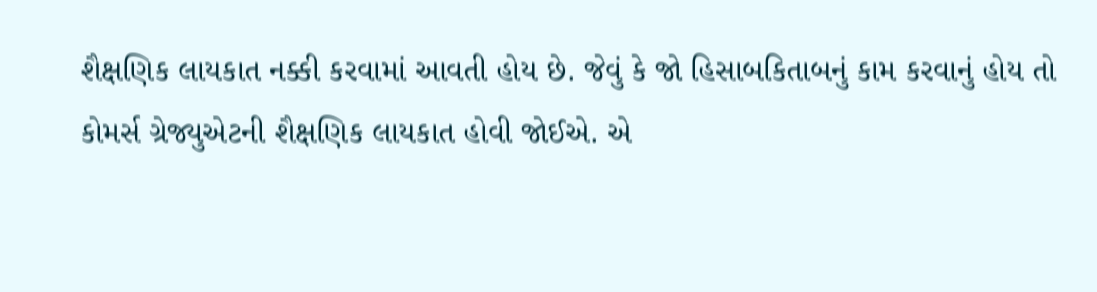શૈક્ષણિક લાયકાત નક્કી કરવામાં આવતી હોય છે. જેવું કે જો હિસાબકિતાબનું કામ કરવાનું હોય તો કોમર્સ ગ્રેજ્યુએટની શૈક્ષણિક લાયકાત હોવી જોઈએ. એ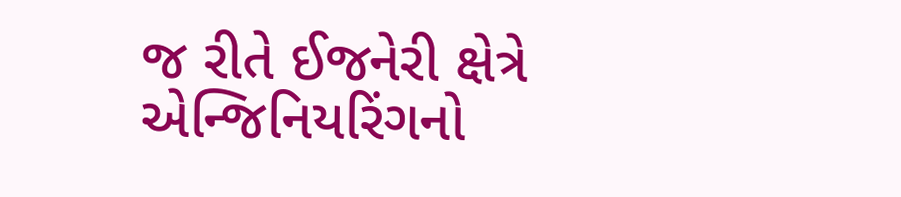જ રીતે ઈજનેરી ક્ષેત્રે એન્જિનિયરિંગનો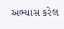અભ્યાસ કરેલ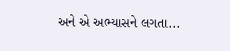અને એ અભ્યાસને લગતા...